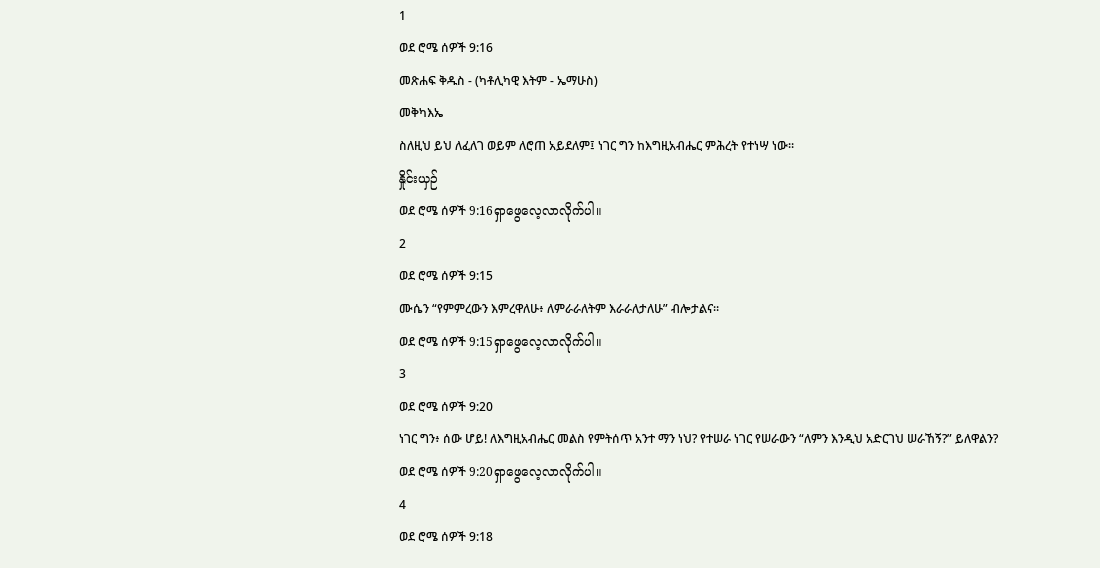1
ወደ ሮሜ ሰዎች 9:16
መጽሐፍ ቅዱስ - (ካቶሊካዊ እትም - ኤማሁስ)
መቅካእኤ
ስለዚህ ይህ ለፈለገ ወይም ለሮጠ አይደለም፤ ነገር ግን ከእግዚአብሔር ምሕረት የተነሣ ነው።
နှိုင်းယှဉ်
ወደ ሮሜ ሰዎች 9:16ရှာဖွေလေ့လာလိုက်ပါ။
2
ወደ ሮሜ ሰዎች 9:15
ሙሴን “የምምረውን እምረዋለሁ፥ ለምራራለትም እራራለታለሁ” ብሎታልና።
ወደ ሮሜ ሰዎች 9:15ရှာဖွေလေ့လာလိုက်ပါ။
3
ወደ ሮሜ ሰዎች 9:20
ነገር ግን፥ ሰው ሆይ! ለእግዚአብሔር መልስ የምትሰጥ አንተ ማን ነህ? የተሠራ ነገር የሠራውን “ለምን እንዲህ አድርገህ ሠራኸኝ?” ይለዋልን?
ወደ ሮሜ ሰዎች 9:20ရှာဖွေလေ့လာလိုက်ပါ။
4
ወደ ሮሜ ሰዎች 9:18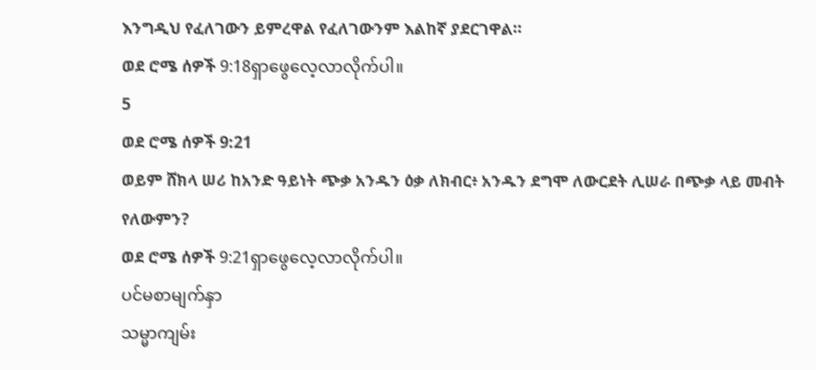እንግዲህ የፈለገውን ይምረዋል የፈለገውንም እልከኛ ያደርገዋል።
ወደ ሮሜ ሰዎች 9:18ရှာဖွေလေ့လာလိုက်ပါ။
5
ወደ ሮሜ ሰዎች 9:21
ወይም ሸክላ ሠሪ ከአንድ ዓይነት ጭቃ አንዱን ዕቃ ለክብር፥ አንዱን ደግሞ ለውርደት ሊሠራ በጭቃ ላይ መብት የለውምን?
ወደ ሮሜ ሰዎች 9:21ရှာဖွေလေ့လာလိုက်ပါ။
ပင်မစာမျက်နှာ
သမ္မာကျမ်း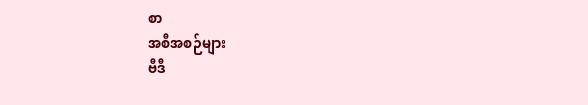စာ
အစီအစဉ်များ
ဗီဒီ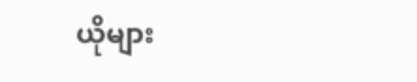ယိုများ